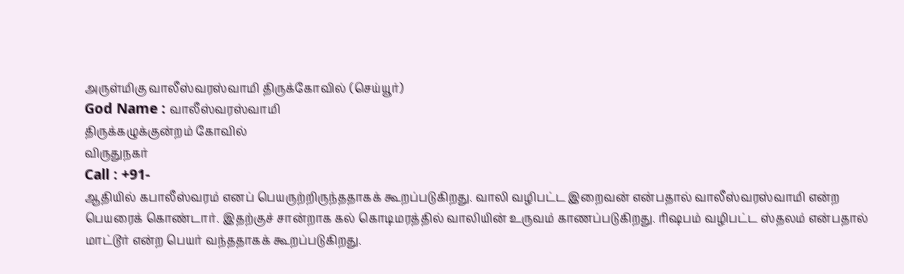அருள்மிகு வாலீஸ்வரஸ்வாமி திருக்கோவில் (செய்யூர்)
God Name : வாலீஸ்வரஸ்வாமி
திருக்கழுக்குன்றம் கோவில்
விருதுநகர்
Call : +91-
ஆதியில் கபாலீஸ்வரம் எனப் பெயருற்றிருந்ததாகக் கூறப்படுகிறது. வாலி வழிபட்ட இறைவன் என்பதால் வாலீஸ்வரஸ்வாமி என்ற பெயரைக் கொண்டார். இதற்குச் சான்றாக கல் கொடிமரத்தில் வாலியின் உருவம் காணப்படுகிறது. ரிஷபம் வழிபட்ட ஸ்தலம் என்பதால் மாட்டூர் என்ற பெயர் வந்ததாகக் கூறப்படுகிறது.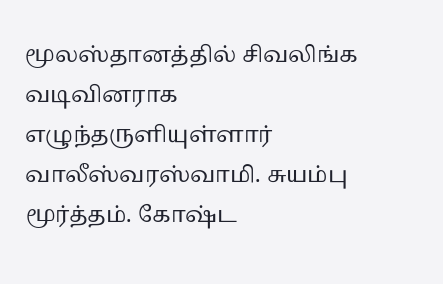மூலஸ்தானத்தில் சிவலிங்க வடிவினராக எழுந்தருளியுள்ளார் வாலீஸ்வரஸ்வாமி. சுயம்பு மூர்த்தம். கோஷ்ட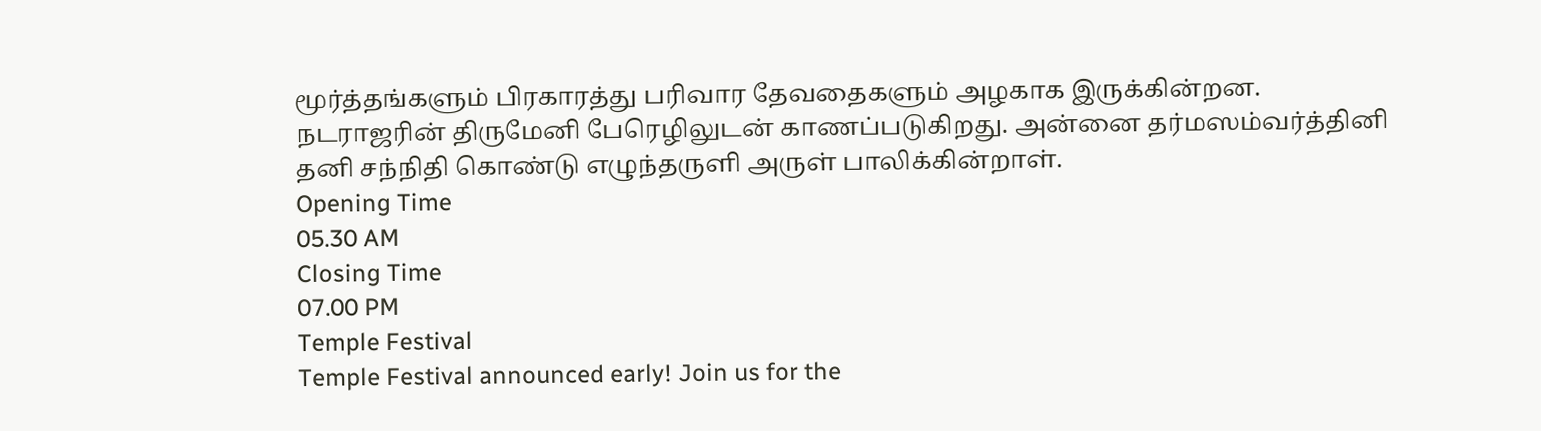மூர்த்தங்களும் பிரகாரத்து பரிவார தேவதைகளும் அழகாக இருக்கின்றன. நடராஜரின் திருமேனி பேரெழிலுடன் காணப்படுகிறது. அன்னை தர்மஸம்வர்த்தினி தனி சந்நிதி கொண்டு எழுந்தருளி அருள் பாலிக்கின்றாள்.
Opening Time
05.30 AM
Closing Time
07.00 PM
Temple Festival
Temple Festival announced early! Join us for the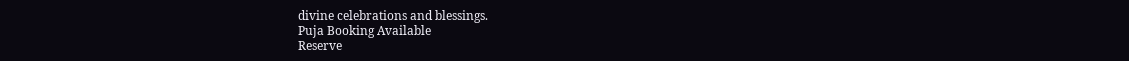divine celebrations and blessings.
Puja Booking Available
Reserve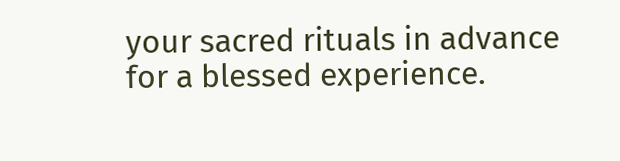your sacred rituals in advance for a blessed experience.